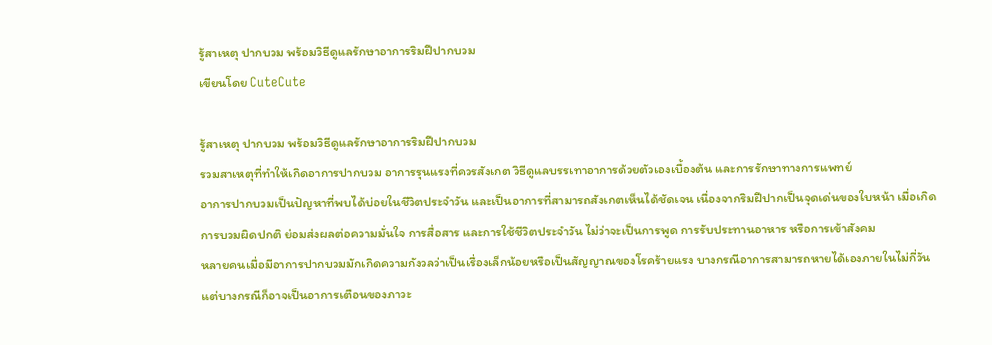รู้สาเหตุ ปากบวม พร้อมวิธีดูแลรักษาอาการริมฝีปากบวม
เขียนโดย CuteCute

รู้สาเหตุ ปากบวม พร้อมวิธีดูแลรักษาอาการริมฝีปากบวม
รวมสาเหตุที่ทำให้เกิดอาการปากบวม อาการรุนแรงที่ควรสังเกต วิธีดูแลบรรเทาอาการด้วยตัวเองเบื้องต้น และการรักษาทางการแพทย์
อาการปากบวมเป็นปัญหาที่พบได้บ่อยในชีวิตประจำวัน และเป็นอาการที่สามารถสังเกตเห็นได้ชัดเจน เนื่องจากริมฝีปากเป็นจุดเด่นของใบหน้า เมื่อเกิดการบวมผิดปกติ ย่อมส่งผลต่อความมั่นใจ การสื่อสาร และการใช้ชีวิตประจำวัน ไม่ว่าจะเป็นการพูด การรับประทานอาหาร หรือการเข้าสังคม
หลายคนเมื่อมีอาการปากบวมมักเกิดความกังวลว่าเป็นเรื่องเล็กน้อยหรือเป็นสัญญาณของโรคร้ายแรง บางกรณีอาการสามารถหายได้เองภายในไม่กี่วัน แต่บางกรณีก็อาจเป็นอาการเตือนของภาวะ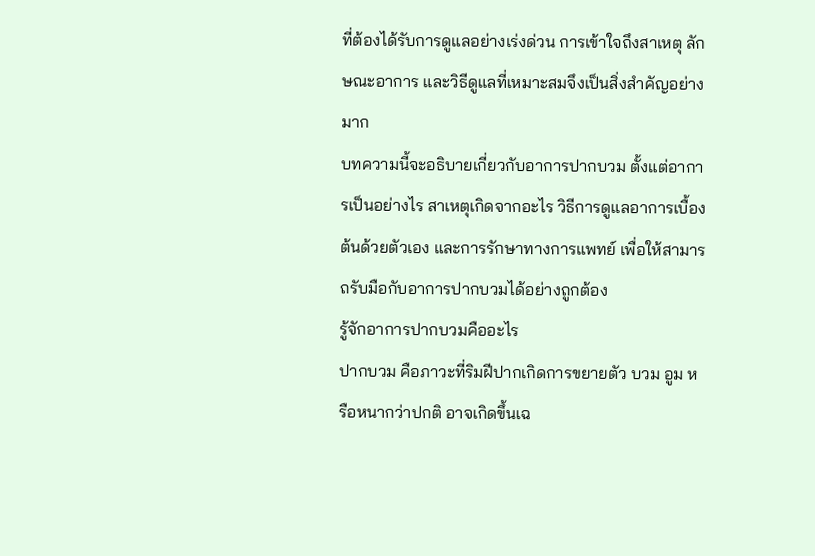ที่ต้องได้รับการดูแลอย่างเร่งด่วน การเข้าใจถึงสาเหตุ ลักษณะอาการ และวิธีดูแลที่เหมาะสมจึงเป็นสิ่งสำคัญอย่างมาก
บทความนี้จะอธิบายเกี่ยวกับอาการปากบวม ตั้งแต่อาการเป็นอย่างไร สาเหตุเกิดจากอะไร วิธีการดูแลอาการเบื้องต้นด้วยตัวเอง และการรักษาทางการแพทย์ เพื่อให้สามารถรับมือกับอาการปากบวมได้อย่างถูกต้อง
รู้จักอาการปากบวมคืออะไร
ปากบวม คือภาวะที่ริมฝีปากเกิดการขยายตัว บวม อูม หรือหนากว่าปกติ อาจเกิดขึ้นเฉ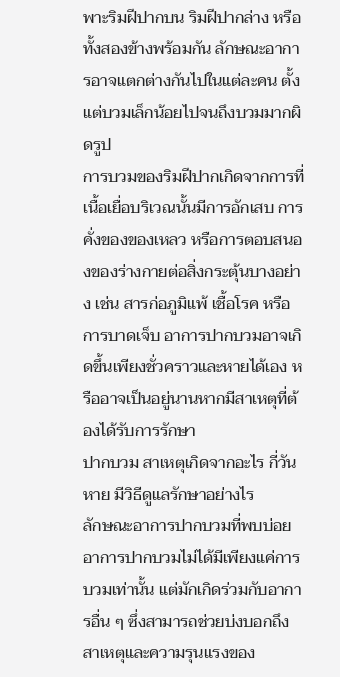พาะริมฝีปากบน ริมฝีปากล่าง หรือทั้งสองข้างพร้อมกัน ลักษณะอาการอาจแตกต่างกันไปในแต่ละคน ตั้งแต่บวมเล็กน้อยไปจนถึงบวมมากผิดรูป
การบวมของริมฝีปากเกิดจากการที่เนื้อเยื่อบริเวณนั้นมีการอักเสบ การคั่งของของเหลว หรือการตอบสนองของร่างกายต่อสิ่งกระตุ้นบางอย่าง เช่น สารก่อภูมิแพ้ เชื้อโรค หรือการบาดเจ็บ อาการปากบวมอาจเกิดขึ้นเพียงชั่วคราวและหายได้เอง หรืออาจเป็นอยู่นานหากมีสาเหตุที่ต้องได้รับการรักษา
ปากบวม สาเหตุเกิดจากอะไร กี่วันหาย มีวิธีดูแลรักษาอย่างไร
ลักษณะอาการปากบวมที่พบบ่อย
อาการปากบวมไม่ได้มีเพียงแค่การบวมเท่านั้น แต่มักเกิดร่วมกับอาการอื่น ๆ ซึ่งสามารถช่วยบ่งบอกถึงสาเหตุและความรุนแรงของ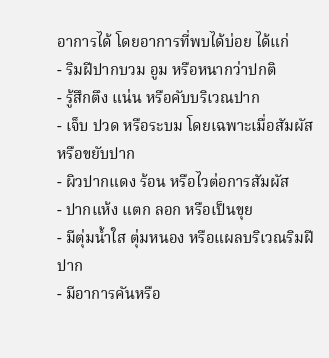อาการได้ โดยอาการที่พบได้บ่อย ได้แก่
- ริมฝีปากบวม อูม หรือหนากว่าปกติ
- รู้สึกตึง แน่น หรือคับบริเวณปาก
- เจ็บ ปวด หรือระบม โดยเฉพาะเมื่อสัมผัสหรือขยับปาก
- ผิวปากแดง ร้อน หรือไวต่อการสัมผัส
- ปากแห้ง แตก ลอก หรือเป็นขุย
- มีตุ่มน้ำใส ตุ่มหนอง หรือแผลบริเวณริมฝีปาก
- มีอาการคันหรือ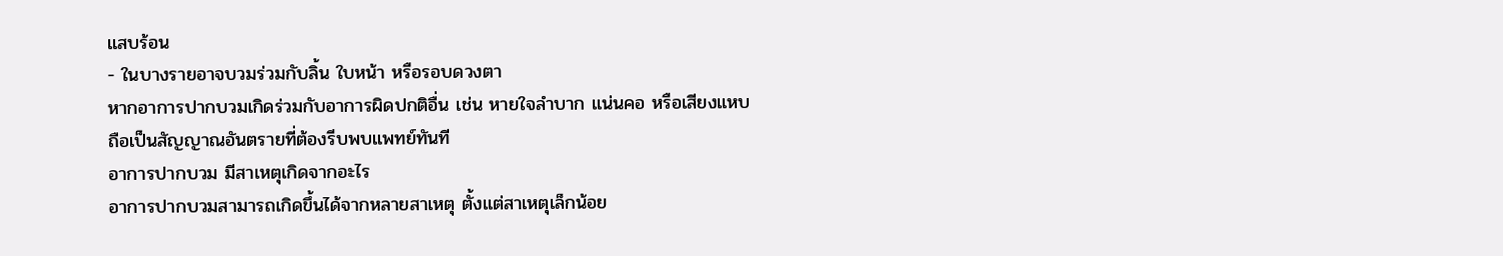แสบร้อน
- ในบางรายอาจบวมร่วมกับลิ้น ใบหน้า หรือรอบดวงตา
หากอาการปากบวมเกิดร่วมกับอาการผิดปกติอื่น เช่น หายใจลำบาก แน่นคอ หรือเสียงแหบ ถือเป็นสัญญาณอันตรายที่ต้องรีบพบแพทย์ทันที
อาการปากบวม มีสาเหตุเกิดจากอะไร
อาการปากบวมสามารถเกิดขึ้นได้จากหลายสาเหตุ ตั้งแต่สาเหตุเล็กน้อย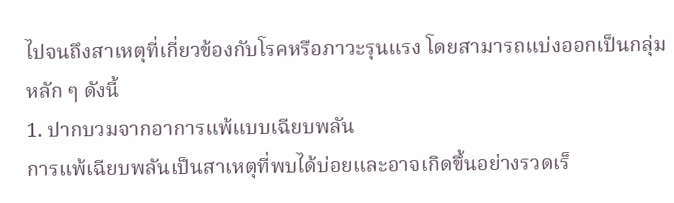ไปจนถึงสาเหตุที่เกี่ยวข้องกับโรคหรือภาวะรุนแรง โดยสามารถแบ่งออกเป็นกลุ่มหลัก ๆ ดังนี้
1. ปากบวมจากอาการแพ้แบบเฉียบพลัน
การแพ้เฉียบพลันเป็นสาเหตุที่พบได้บ่อยและอาจเกิดขึ้นอย่างรวดเร็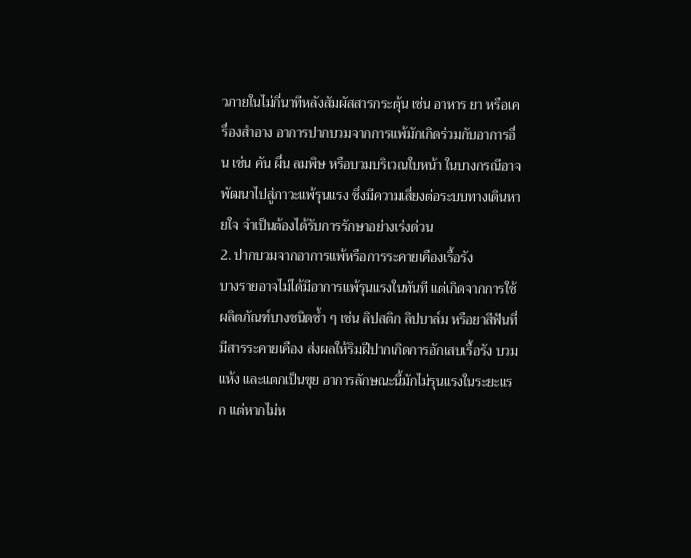วภายในไม่กี่นาทีหลังสัมผัสสารกระตุ้น เช่น อาหาร ยา หรือเครื่องสำอาง อาการปากบวมจากการแพ้มักเกิดร่วมกับอาการอื่น เช่น คัน ผื่น ลมพิษ หรือบวมบริเวณใบหน้า ในบางกรณีอาจพัฒนาไปสู่ภาวะแพ้รุนแรง ซึ่งมีความเสี่ยงต่อระบบทางเดินหายใจ จำเป็นต้องได้รับการรักษาอย่างเร่งด่วน
2. ปากบวมจากอาการแพ้หรือการระคายเคืองเรื้อรัง
บางรายอาจไม่ได้มีอาการแพ้รุนแรงในทันที แต่เกิดจากการใช้ผลิตภัณฑ์บางชนิดซ้ำ ๆ เช่น ลิปสติก ลิปบาล์ม หรือยาสีฟันที่มีสารระคายเคือง ส่งผลให้ริมฝีปากเกิดการอักเสบเรื้อรัง บวม แห้ง และแตกเป็นขุย อาการลักษณะนี้มักไม่รุนแรงในระยะแรก แต่หากไม่ห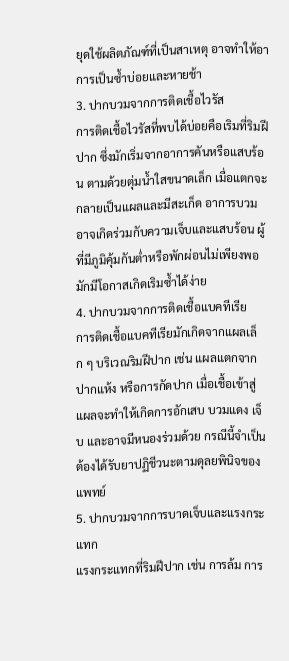ยุดใช้ผลิตภัณฑ์ที่เป็นสาเหตุ อาจทำให้อาการเป็นซ้ำบ่อยและหายช้า
3. ปากบวมจากการติดเชื้อไวรัส
การติดเชื้อไวรัสที่พบได้บ่อยคือเริมที่ริมฝีปาก ซึ่งมักเริ่มจากอาการคันหรือแสบร้อน ตามด้วยตุ่มน้ำใสขนาดเล็ก เมื่อแตกจะกลายเป็นแผลและมีสะเก็ด อาการบวมอาจเกิดร่วมกับความเจ็บและแสบร้อน ผู้ที่มีภูมิคุ้มกันต่ำหรือพักผ่อนไม่เพียงพอ มักมีโอกาสเกิดเริมซ้ำได้ง่าย
4. ปากบวมจากการติดเชื้อแบคทีเรีย
การติดเชื้อแบคทีเรียมักเกิดจากแผลเล็ก ๆ บริเวณริมฝีปาก เช่น แผลแตกจากปากแห้ง หรือการกัดปาก เมื่อเชื้อเข้าสู่แผลจะทำให้เกิดการอักเสบ บวมแดง เจ็บ และอาจมีหนองร่วมด้วย กรณีนี้จำเป็นต้องได้รับยาปฏิชีวนะตามดุลยพินิจของแพทย์
5. ปากบวมจากการบาดเจ็บและแรงกระแทก
แรงกระแทกที่ริมฝีปาก เช่น การล้ม การ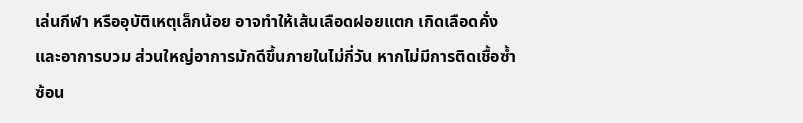เล่นกีฬา หรืออุบัติเหตุเล็กน้อย อาจทำให้เส้นเลือดฝอยแตก เกิดเลือดคั่ง และอาการบวม ส่วนใหญ่อาการมักดีขึ้นภายในไม่กี่วัน หากไม่มีการติดเชื้อซ้ำซ้อน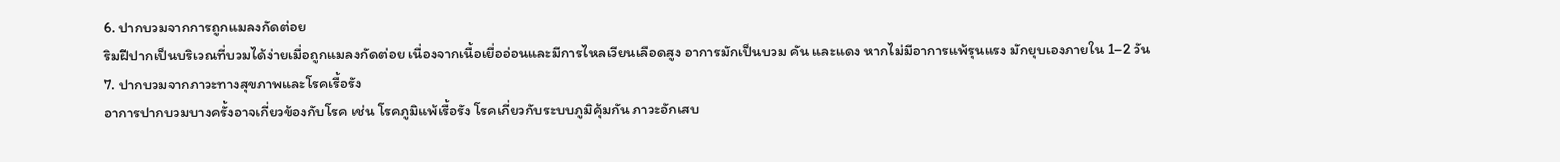6. ปากบวมจากการถูกแมลงกัดต่อย
ริมฝีปากเป็นบริเวณที่บวมได้ง่ายเมื่อถูกแมลงกัดต่อย เนื่องจากเนื้อเยื่ออ่อนและมีการไหลเวียนเลือดสูง อาการมักเป็นบวม คัน และแดง หากไม่มีอาการแพ้รุนแรง มักยุบเองภายใน 1–2 วัน
7. ปากบวมจากภาวะทางสุขภาพและโรคเรื้อรัง
อาการปากบวมบางครั้งอาจเกี่ยวข้องกับโรค เช่น โรคภูมิแพ้เรื้อรัง โรคเกี่ยวกับระบบภูมิคุ้มกัน ภาวะอักเสบ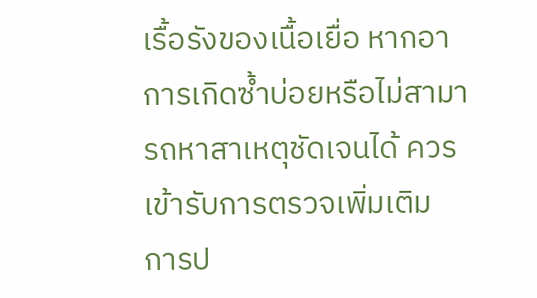เรื้อรังของเนื้อเยื่อ หากอาการเกิดซ้ำบ่อยหรือไม่สามารถหาสาเหตุชัดเจนได้ ควรเข้ารับการตรวจเพิ่มเติม
การป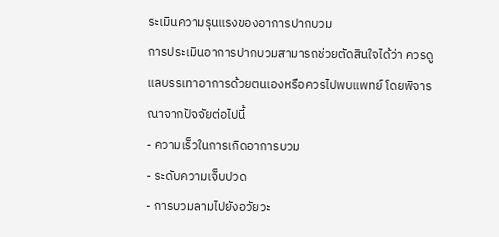ระเมินความรุนแรงของอาการปากบวม
การประเมินอาการปากบวมสามารถช่วยตัดสินใจได้ว่า ควรดูแลบรรเทาอาการด้วยตนเองหรือควรไปพบแพทย์ โดยพิจารณาจากปัจจัยต่อไปนี้
- ความเร็วในการเกิดอาการบวม
- ระดับความเจ็บปวด
- การบวมลามไปยังอวัยวะ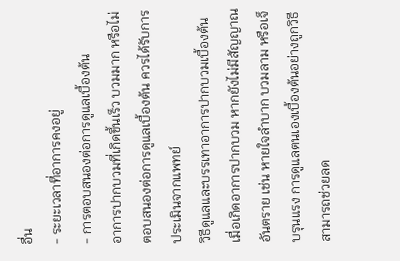อื่น
- ระยะเวลาที่อาการคงอยู่
- การตอบสนองต่อการดูแลเบื้องต้น
อาการปากบวมที่เกิดขึ้นเร็ว บวมมาก หรือไม่ตอบสนองต่อการดูแลเบื้องต้น ควรได้รับการประเมินจากแพทย์
วิธีดูแลและบรรเทาอาการปากบวมเบื้องต้น
เมื่อเกิดอาการปากบวม หากยังไม่มีสัญญาณอันตราย เช่น หายใจลำบาก บวมลาม หรือเจ็บรุนแรง การดูแลตนเองเบื้องต้นอย่างถูกวิธี สามารถช่วยลด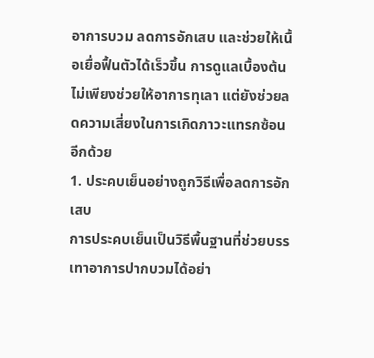อาการบวม ลดการอักเสบ และช่วยให้เนื้อเยื่อฟื้นตัวได้เร็วขึ้น การดูแลเบื้องต้นไม่เพียงช่วยให้อาการทุเลา แต่ยังช่วยลดความเสี่ยงในการเกิดภาวะแทรกซ้อนอีกด้วย
1. ประคบเย็นอย่างถูกวิธีเพื่อลดการอักเสบ
การประคบเย็นเป็นวิธีพื้นฐานที่ช่วยบรรเทาอาการปากบวมได้อย่า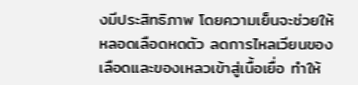งมีประสิทธิภาพ โดยความเย็นจะช่วยให้หลอดเลือดหดตัว ลดการไหลเวียนของเลือดและของเหลวเข้าสู่เนื้อเยื่อ ทำให้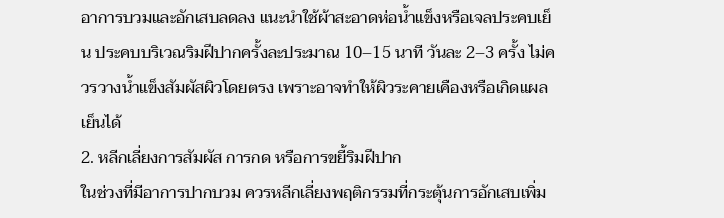อาการบวมและอักเสบลดลง แนะนำใช้ผ้าสะอาดห่อน้ำแข็งหรือเจลประคบเย็น ประคบบริเวณริมฝีปากครั้งละประมาณ 10–15 นาที วันละ 2–3 ครั้ง ไม่ควรวางน้ำแข็งสัมผัสผิวโดยตรง เพราะอาจทำให้ผิวระคายเคืองหรือเกิดแผลเย็นได้
2. หลีกเลี่ยงการสัมผัส การกด หรือการขยี้ริมฝีปาก
ในช่วงที่มีอาการปากบวม ควรหลีกเลี่ยงพฤติกรรมที่กระตุ้นการอักเสบเพิ่ม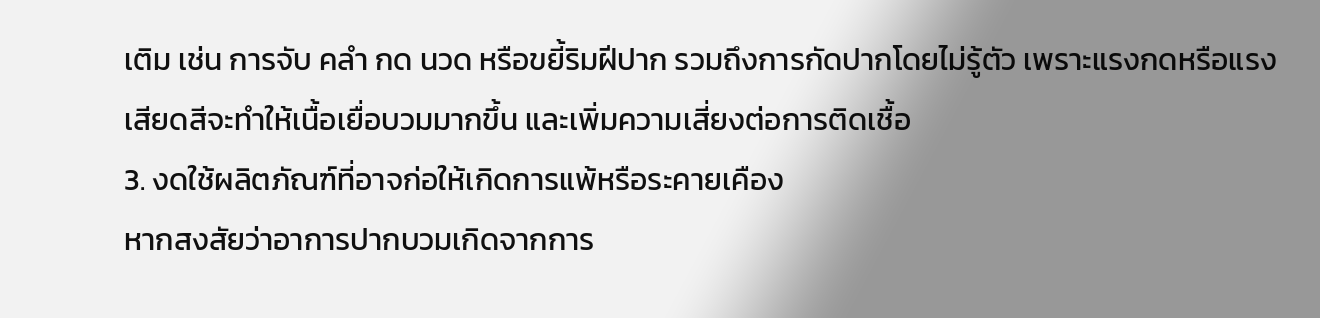เติม เช่น การจับ คลำ กด นวด หรือขยี้ริมฝีปาก รวมถึงการกัดปากโดยไม่รู้ตัว เพราะแรงกดหรือแรงเสียดสีจะทำให้เนื้อเยื่อบวมมากขึ้น และเพิ่มความเสี่ยงต่อการติดเชื้อ
3. งดใช้ผลิตภัณฑ์ที่อาจก่อให้เกิดการแพ้หรือระคายเคือง
หากสงสัยว่าอาการปากบวมเกิดจากการ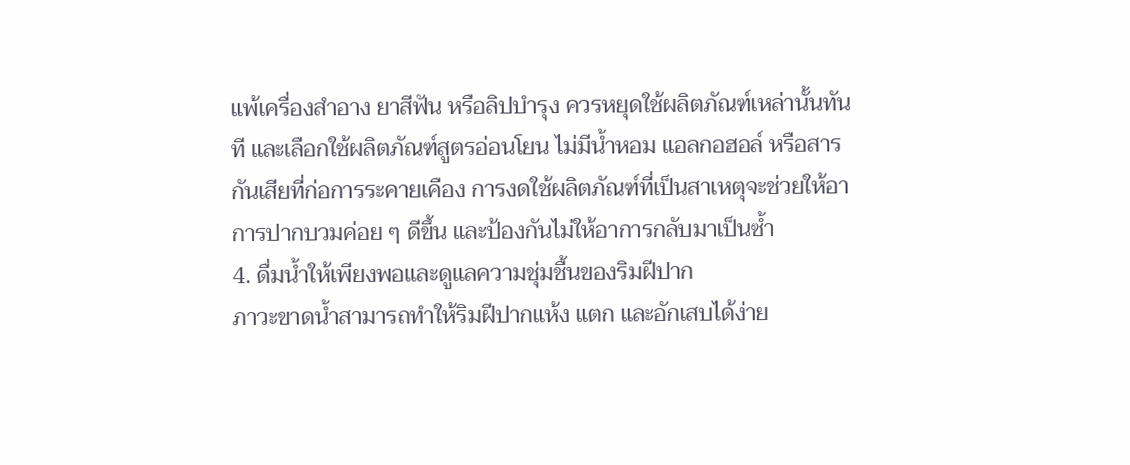แพ้เครื่องสำอาง ยาสีฟัน หรือลิปบำรุง ควรหยุดใช้ผลิตภัณฑ์เหล่านั้นทันที และเลือกใช้ผลิตภัณฑ์สูตรอ่อนโยน ไม่มีน้ำหอม แอลกอฮอล์ หรือสารกันเสียที่ก่อการระคายเคือง การงดใช้ผลิตภัณฑ์ที่เป็นสาเหตุจะช่วยให้อาการปากบวมค่อย ๆ ดีขึ้น และป้องกันไม่ให้อาการกลับมาเป็นซ้ำ
4. ดื่มน้ำให้เพียงพอและดูแลความชุ่มชื้นของริมฝีปาก
ภาวะขาดน้ำสามารถทำให้ริมฝีปากแห้ง แตก และอักเสบได้ง่าย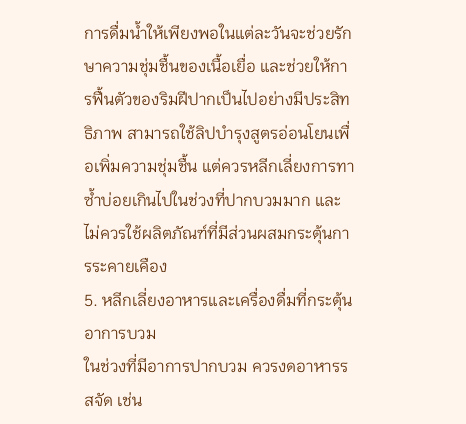การดื่มน้ำให้เพียงพอในแต่ละวันจะช่วยรักษาความชุ่มชื้นของเนื้อเยื่อ และช่วยให้การฟื้นตัวของริมฝีปากเป็นไปอย่างมีประสิทธิภาพ สามารถใช้ลิปบำรุงสูตรอ่อนโยนเพื่อเพิ่มความชุ่มชื้น แต่ควรหลีกเลี่ยงการทาซ้ำบ่อยเกินไปในช่วงที่ปากบวมมาก และไม่ควรใช้ผลิตภัณฑ์ที่มีส่วนผสมกระตุ้นการระคายเคือง
5. หลีกเลี่ยงอาหารและเครื่องดื่มที่กระตุ้นอาการบวม
ในช่วงที่มีอาการปากบวม ควรงดอาหารรสจัด เช่น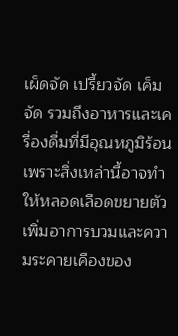เผ็ดจัด เปรี้ยวจัด เค็มจัด รวมถึงอาหารและเครื่องดื่มที่มีอุณหภูมิร้อน เพราะสิ่งเหล่านี้อาจทำให้หลอดเลือดขยายตัว เพิ่มอาการบวมและความระคายเคืองของ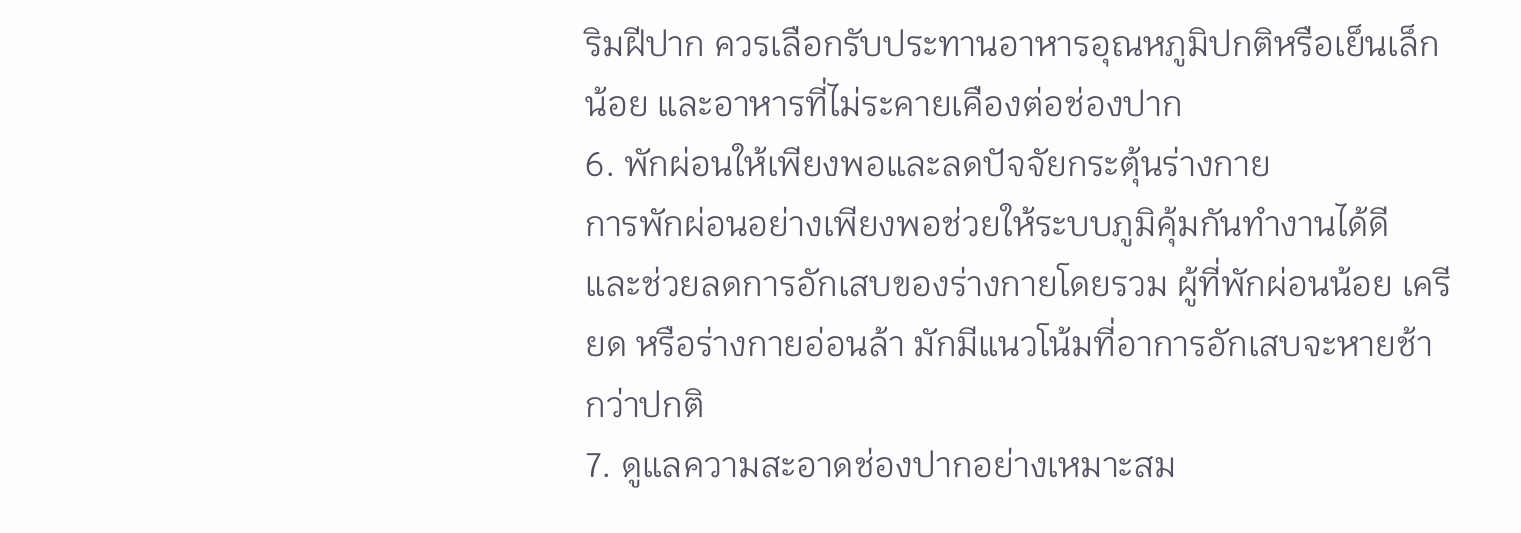ริมฝีปาก ควรเลือกรับประทานอาหารอุณหภูมิปกติหรือเย็นเล็กน้อย และอาหารที่ไม่ระคายเคืองต่อช่องปาก
6. พักผ่อนให้เพียงพอและลดปัจจัยกระตุ้นร่างกาย
การพักผ่อนอย่างเพียงพอช่วยให้ระบบภูมิคุ้มกันทำงานได้ดี และช่วยลดการอักเสบของร่างกายโดยรวม ผู้ที่พักผ่อนน้อย เครียด หรือร่างกายอ่อนล้า มักมีแนวโน้มที่อาการอักเสบจะหายช้ากว่าปกติ
7. ดูแลความสะอาดช่องปากอย่างเหมาะสม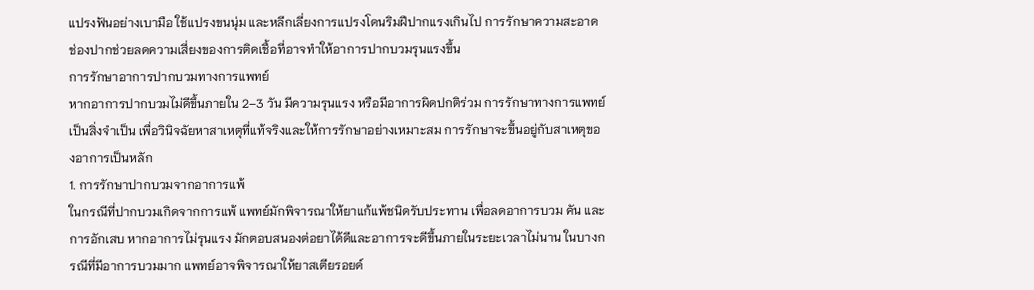แปรงฟันอย่างเบามือ ใช้แปรงขนนุ่ม และหลีกเลี่ยงการแปรงโดนริมฝีปากแรงเกินไป การรักษาความสะอาดช่องปากช่วยลดความเสี่ยงของการติดเชื้อที่อาจทำให้อาการปากบวมรุนแรงขึ้น
การรักษาอาการปากบวมทางการแพทย์
หากอาการปากบวมไม่ดีขึ้นภายใน 2–3 วัน มีความรุนแรง หรือมีอาการผิดปกติร่วม การรักษาทางการแพทย์เป็นสิ่งจำเป็น เพื่อวินิจฉัยหาสาเหตุที่แท้จริงและให้การรักษาอย่างเหมาะสม การรักษาจะขึ้นอยู่กับสาเหตุของอาการเป็นหลัก
1. การรักษาปากบวมจากอาการแพ้
ในกรณีที่ปากบวมเกิดจากการแพ้ แพทย์มักพิจารณาให้ยาแก้แพ้ชนิดรับประทาน เพื่อลดอาการบวม คัน และการอักเสบ หากอาการไม่รุนแรง มักตอบสนองต่อยาได้ดีและอาการจะดีขึ้นภายในระยะเวลาไม่นาน ในบางกรณีที่มีอาการบวมมาก แพทย์อาจพิจารณาให้ยาสเตียรอยด์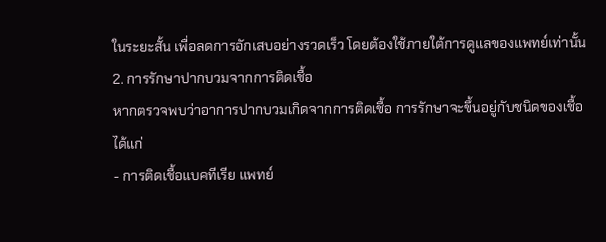ในระยะสั้น เพื่อลดการอักเสบอย่างรวดเร็ว โดยต้องใช้ภายใต้การดูแลของแพทย์เท่านั้น
2. การรักษาปากบวมจากการติดเชื้อ
หากตรวจพบว่าอาการปากบวมเกิดจากการติดเชื้อ การรักษาจะขึ้นอยู่กับชนิดของเชื้อ ได้แก่
- การติดเชื้อแบคทีเรีย แพทย์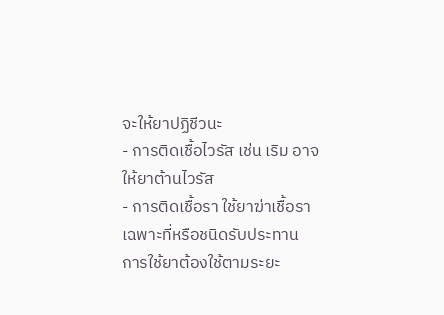จะให้ยาปฏิชีวนะ
- การติดเชื้อไวรัส เช่น เริม อาจให้ยาต้านไวรัส
- การติดเชื้อรา ใช้ยาฆ่าเชื้อราเฉพาะที่หรือชนิดรับประทาน
การใช้ยาต้องใช้ตามระยะ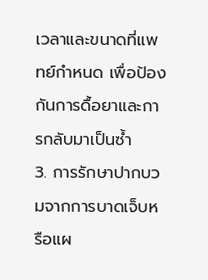เวลาและขนาดที่แพทย์กำหนด เพื่อป้องกันการดื้อยาและการกลับมาเป็นซ้ำ
3. การรักษาปากบวมจากการบาดเจ็บหรือแผ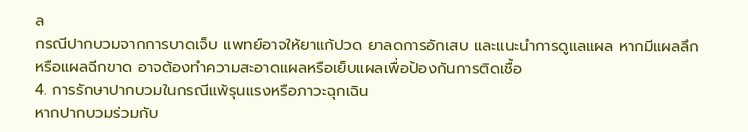ล
กรณีปากบวมจากการบาดเจ็บ แพทย์อาจให้ยาแก้ปวด ยาลดการอักเสบ และแนะนำการดูแลแผล หากมีแผลลึกหรือแผลฉีกขาด อาจต้องทำความสะอาดแผลหรือเย็บแผลเพื่อป้องกันการติดเชื้อ
4. การรักษาปากบวมในกรณีแพ้รุนแรงหรือภาวะฉุกเฉิน
หากปากบวมร่วมกับ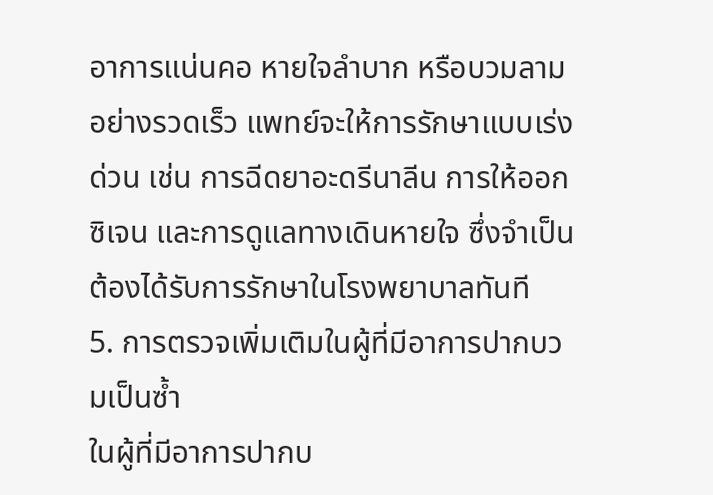อาการแน่นคอ หายใจลำบาก หรือบวมลามอย่างรวดเร็ว แพทย์จะให้การรักษาแบบเร่งด่วน เช่น การฉีดยาอะดรีนาลีน การให้ออกซิเจน และการดูแลทางเดินหายใจ ซึ่งจำเป็นต้องได้รับการรักษาในโรงพยาบาลทันที
5. การตรวจเพิ่มเติมในผู้ที่มีอาการปากบวมเป็นซ้ำ
ในผู้ที่มีอาการปากบ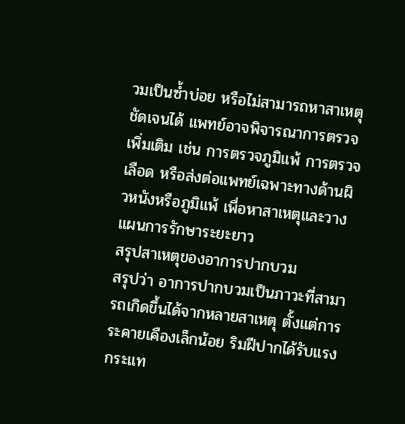วมเป็นซ้ำบ่อย หรือไม่สามารถหาสาเหตุชัดเจนได้ แพทย์อาจพิจารณาการตรวจเพิ่มเติม เช่น การตรวจภูมิแพ้ การตรวจเลือด หรือส่งต่อแพทย์เฉพาะทางด้านผิวหนังหรือภูมิแพ้ เพื่อหาสาเหตุและวางแผนการรักษาระยะยาว
สรุปสาเหตุของอาการปากบวม
สรุปว่า อาการปากบวมเป็นภาวะที่สามารถเกิดขึ้นได้จากหลายสาเหตุ ตั้งแต่การระคายเคืองเล็กน้อย ริมฝีปากได้รับแรงกระแท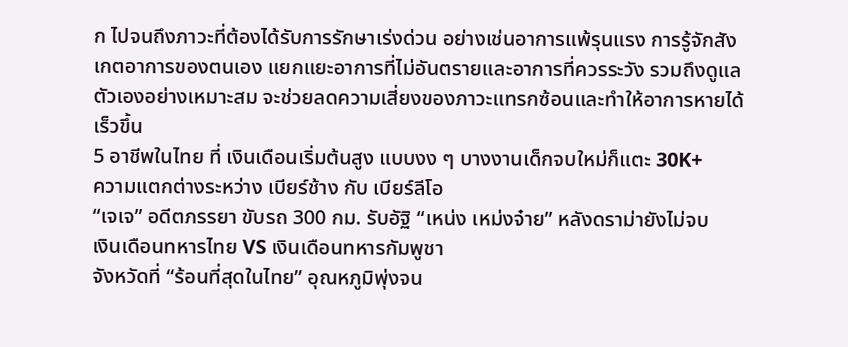ก ไปจนถึงภาวะที่ต้องได้รับการรักษาเร่งด่วน อย่างเช่นอาการแพ้รุนแรง การรู้จักสังเกตอาการของตนเอง แยกแยะอาการที่ไม่อันตรายและอาการที่ควรระวัง รวมถึงดูแลตัวเองอย่างเหมาะสม จะช่วยลดความเสี่ยงของภาวะแทรกซ้อนและทำให้อาการหายได้เร็วขึ้น
5 อาชีพในไทย ที่ เงินเดือนเริ่มต้นสูง แบบงง ๆ บางงานเด็กจบใหม่ก็แตะ 30K+
ความแตกต่างระหว่าง เบียร์ช้าง กับ เบียร์ลีโอ
“เจเจ” อดีตภรรยา ขับรถ 300 กม. รับอัฐิ “เหน่ง เหม่งจ๋าย” หลังดราม่ายังไม่จบ
เงินเดือนทหารไทย VS เงินเดือนทหารกัมพูชา
จังหวัดที่ “ร้อนที่สุดในไทย” อุณหภูมิพุ่งจน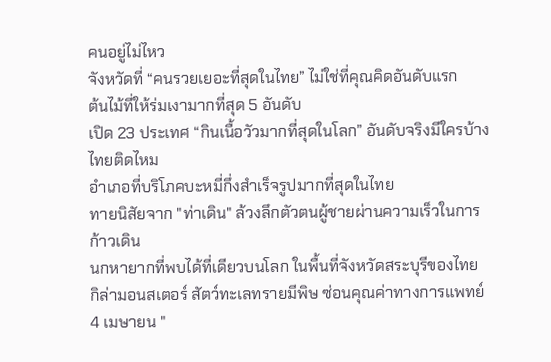คนอยู่ไม่ไหว
จังหวัดที่ “คนรวยเยอะที่สุดในไทย” ไม่ใช่ที่คุณคิดอันดับแรก
ต้นไม้ที่ให้ร่มเงามากที่สุด 5 อันดับ
เปิด 23 ประเทศ “กินเนื้อวัวมากที่สุดในโลก” อันดับจริงมีใครบ้าง ไทยติดไหม
อำเภอที่บริโภคบะหมี่กึ่งสำเร็จรูปมากที่สุดในไทย
ทายนิสัยจาก "ท่าเดิน" ล้วงลึกตัวตนผู้ชายผ่านความเร็วในการก้าวเดิน
นกหายากที่พบได้ที่เดียวบนโลก ในพื้นที่จังหวัดสระบุรีของไทย
กิล่ามอนสเตอร์ สัตว์ทะเลทรายมีพิษ ซ่อนคุณค่าทางการแพทย์
4 เมษายน "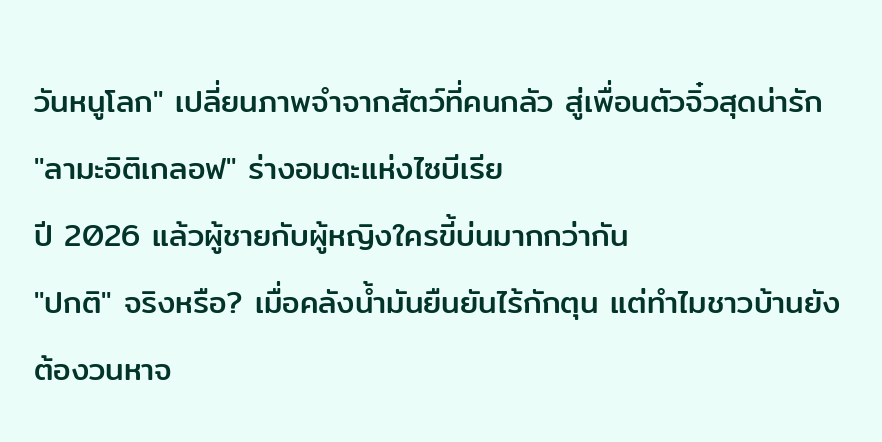วันหนูโลก" เปลี่ยนภาพจำจากสัตว์ที่คนกลัว สู่เพื่อนตัวจิ๋วสุดน่ารัก
"ลามะอิติเกลอฟ" ร่างอมตะแห่งไซบีเรีย
ปี 2026 แล้วผู้ชายกับผู้หญิงใครขี้บ่นมากกว่ากัน
"ปกติ" จริงหรือ? เมื่อคลังน้ำมันยืนยันไร้กักตุน แต่ทำไมชาวบ้านยังต้องวนหาจ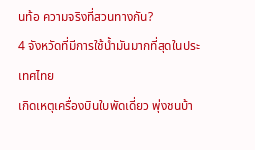นท้อ ความจริงที่สวนทางกัน?
4 จังหวัดที่มีการใช้น้ำมันมากที่สุดในประเทศไทย
เกิดเหตุเครื่องบินใบพัดเดี่ยว พุ่งชนบ้า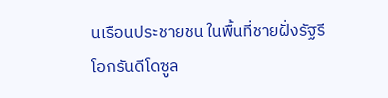นเรือนประชายชน ในพื้นที่ชายฝั่งรัฐรีโอกรันดีโดซูล